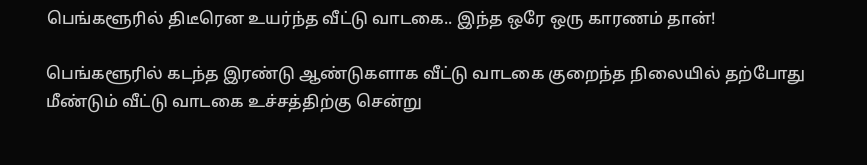பெங்களூரில் திடீரென உயர்ந்த வீட்டு வாடகை.. இந்த ஒரே ஒரு காரணம் தான்!

பெங்களூரில் கடந்த இரண்டு ஆண்டுகளாக வீட்டு வாடகை குறைந்த நிலையில் தற்போது மீண்டும் வீட்டு வாடகை உச்சத்திற்கு சென்று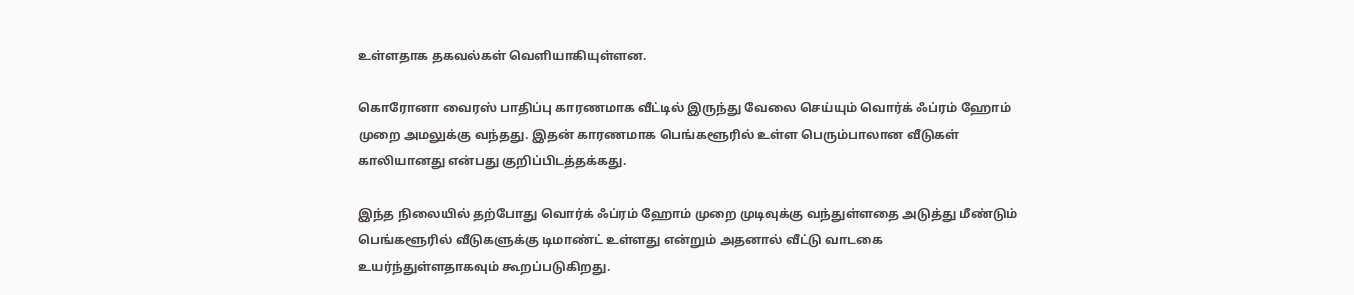உள்ளதாக தகவல்கள் வெளியாகியுள்ளன.

கொரோனா வைரஸ் பாதிப்பு காரணமாக வீட்டில் இருந்து வேலை செய்யும் வொர்க் ஃப்ரம் ஹோம் முறை அமலுக்கு வந்தது. இதன் காரணமாக பெங்களூரில் உள்ள பெரும்பாலான வீடுகள் காலியானது என்பது குறிப்பிடத்தக்கது.

இந்த நிலையில் தற்போது வொர்க் ஃப்ரம் ஹோம் முறை முடிவுக்கு வந்துள்ளதை அடுத்து மீண்டும் பெங்களூரில் வீடுகளுக்கு டிமாண்ட் உள்ளது என்றும் அதனால் வீட்டு வாடகை உயர்ந்துள்ளதாகவும் கூறப்படுகிறது.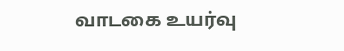வாடகை உயர்வு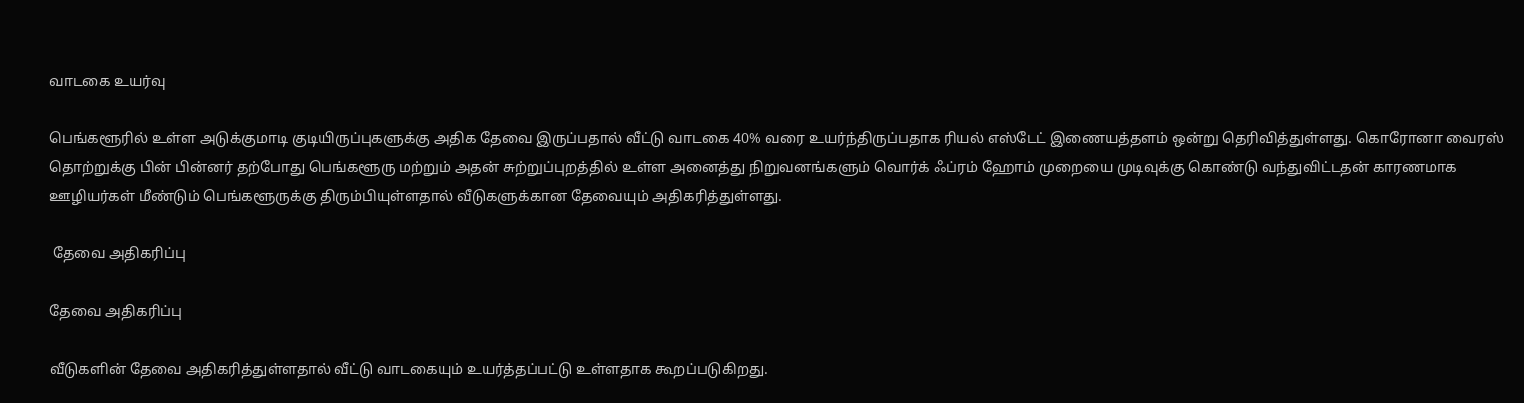வாடகை உயர்வு

பெங்களூரில் உள்ள அடுக்குமாடி குடியிருப்புகளுக்கு அதிக தேவை இருப்பதால் வீட்டு வாடகை 40% வரை உயர்ந்திருப்பதாக ரியல் எஸ்டேட் இணையத்தளம் ஒன்று தெரிவித்துள்ளது. கொரோனா வைரஸ் தொற்றுக்கு பின் பின்னர் தற்போது பெங்களூரு மற்றும் அதன் சுற்றுப்புறத்தில் உள்ள அனைத்து நிறுவனங்களும் வொர்க் ஃப்ரம் ஹோம் முறையை முடிவுக்கு கொண்டு வந்துவிட்டதன் காரணமாக ஊழியர்கள் மீண்டும் பெங்களூருக்கு திரும்பியுள்ளதால் வீடுகளுக்கான தேவையும் அதிகரித்துள்ளது.

 தேவை அதிகரிப்பு

தேவை அதிகரிப்பு

வீடுகளின் தேவை அதிகரித்துள்ளதால் வீட்டு வாடகையும் உயர்த்தப்பட்டு உள்ளதாக கூறப்படுகிறது.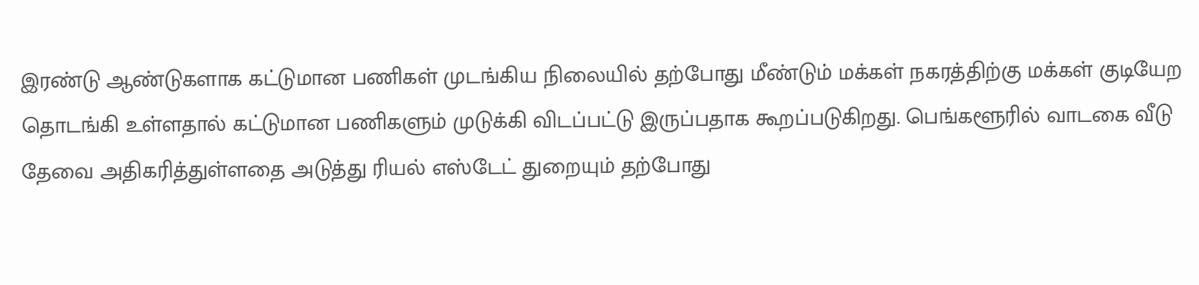இரண்டு ஆண்டுகளாக கட்டுமான பணிகள் முடங்கிய நிலையில் தற்போது மீண்டும் மக்கள் நகரத்திற்கு மக்கள் குடியேற தொடங்கி உள்ளதால் கட்டுமான பணிகளும் முடுக்கி விடப்பட்டு இருப்பதாக கூறப்படுகிறது. பெங்களூரில் வாடகை வீடு தேவை அதிகரித்துள்ளதை அடுத்து ரியல் எஸ்டேட் துறையும் தற்போது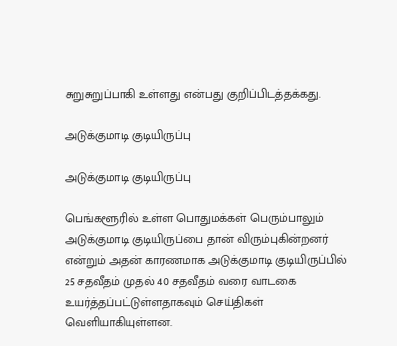சுறுசுறுப்பாகி உள்ளது என்பது குறிப்பிடத்தக்கது.

அடுக்குமாடி குடியிருப்பு

அடுக்குமாடி குடியிருப்பு

பெங்களூரில் உள்ள பொதுமக்கள் பெரும்பாலும் அடுக்குமாடி குடியிருப்பை தான் விரும்புகின்றனர் என்றும் அதன் காரணமாக அடுக்குமாடி குடியிருப்பில் 25 சதவீதம் முதல் 40 சதவீதம் வரை வாடகை உயர்த்தப்பட்டுள்ளதாகவும் செய்திகள் வெளியாகியுள்ளன.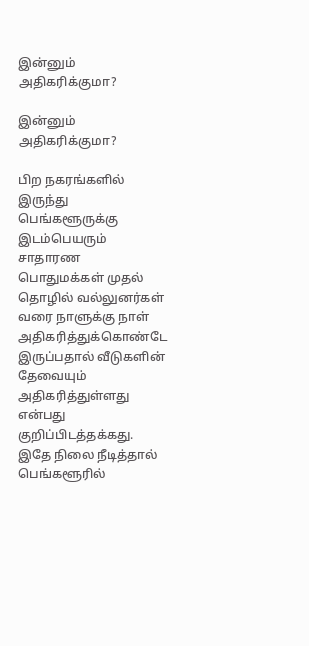இன்னும் அதிகரிக்குமா?

இன்னும் அதிகரிக்குமா?

பிற நகரங்களில் இருந்து பெங்களூருக்கு இடம்பெயரும் சாதாரண பொதுமக்கள் முதல் தொழில் வல்லுனர்கள் வரை நாளுக்கு நாள் அதிகரித்துக்கொண்டே இருப்பதால் வீடுகளின் தேவையும் அதிகரித்துள்ளது என்பது குறிப்பிடத்தக்கது. இதே நிலை நீடித்தால் பெங்களூரில்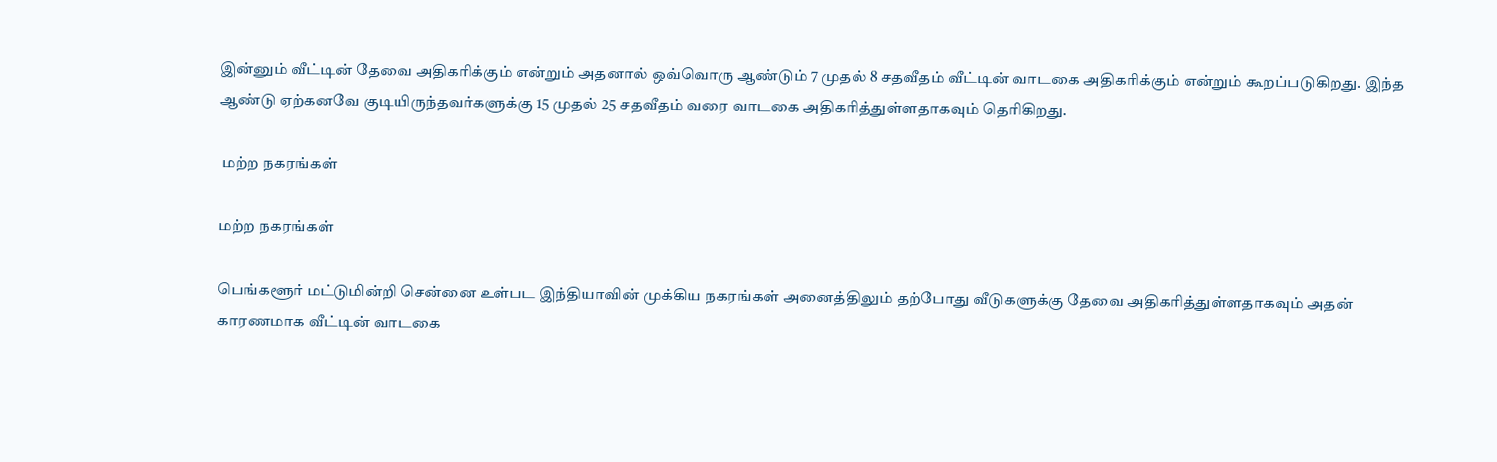இன்னும் வீட்டின் தேவை அதிகரிக்கும் என்றும் அதனால் ஒவ்வொரு ஆண்டும் 7 முதல் 8 சதவீதம் வீட்டின் வாடகை அதிகரிக்கும் என்றும் கூறப்படுகிறது. இந்த ஆண்டு ஏற்கனவே குடியிருந்தவர்களுக்கு 15 முதல் 25 சதவீதம் வரை வாடகை அதிகரித்துள்ளதாகவும் தெரிகிறது.

 மற்ற நகரங்கள்

மற்ற நகரங்கள்

பெங்களூர் மட்டுமின்றி சென்னை உள்பட இந்தியாவின் முக்கிய நகரங்கள் அனைத்திலும் தற்போது வீடுகளுக்கு தேவை அதிகரித்துள்ளதாகவும் அதன் காரணமாக வீட்டின் வாடகை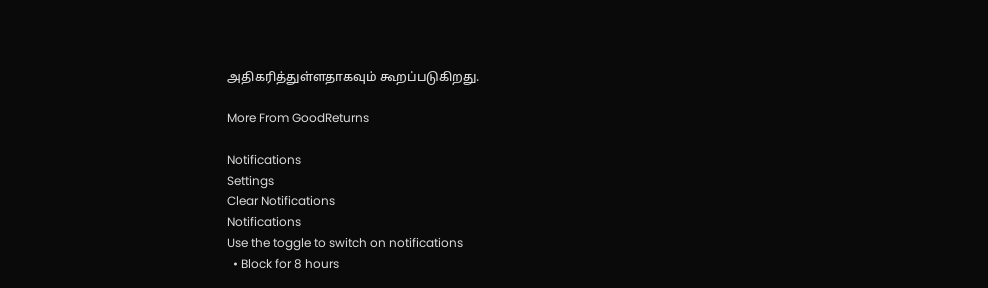அதிகரித்துள்ளதாகவும் கூறப்படுகிறது.

More From GoodReturns

Notifications
Settings
Clear Notifications
Notifications
Use the toggle to switch on notifications
  • Block for 8 hours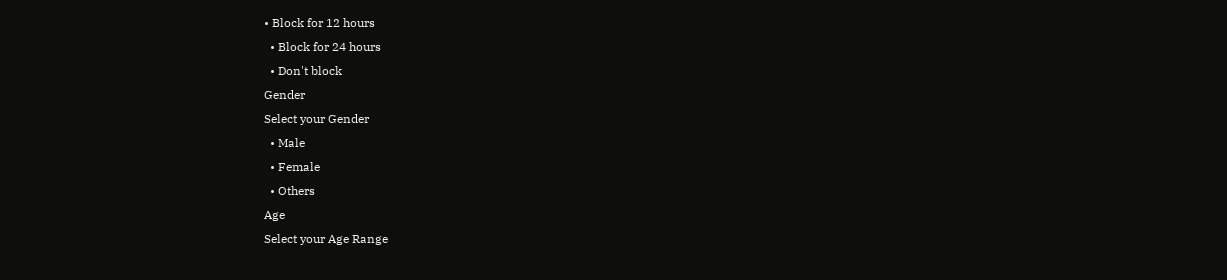• Block for 12 hours
  • Block for 24 hours
  • Don't block
Gender
Select your Gender
  • Male
  • Female
  • Others
Age
Select your Age Range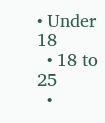• Under 18
  • 18 to 25
  •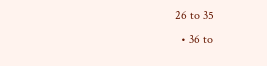26 to 35
  • 36 to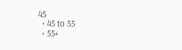45
  • 45 to 55
  • 55+